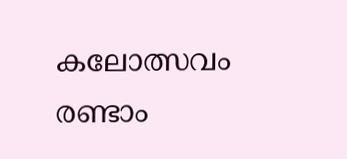കലോത്സവം രണ്ടാം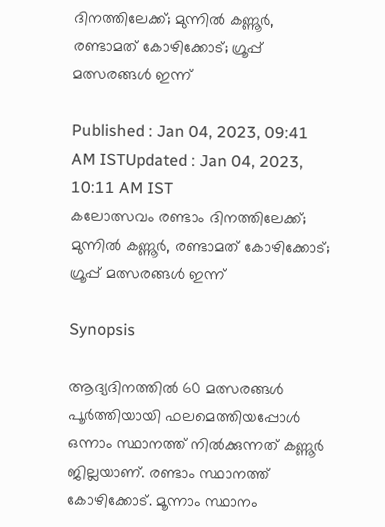ദിനത്തിലേക്ക്; മുന്നിൽ കണ്ണൂർ, രണ്ടാമത് കോഴിക്കോട്; ഗ്രൂപ്പ് മത്സരങ്ങൾ ഇന്ന്

Published : Jan 04, 2023, 09:41 AM ISTUpdated : Jan 04, 2023, 10:11 AM IST
കലോത്സവം രണ്ടാം ദിനത്തിലേക്ക്; മുന്നിൽ കണ്ണൂർ, രണ്ടാമത് കോഴിക്കോട്; ഗ്രൂപ്പ് മത്സരങ്ങൾ ഇന്ന്

Synopsis

ആദ്യദിനത്തിൽ 60 മത്സരങ്ങൾ പൂർത്തിയായി ഫലമെത്തിയപ്പോൾ ഒന്നാം സ്ഥാനത്ത് നിൽക്കുന്നത് കണ്ണൂർ ജില്ലയാണ്. രണ്ടാം സ്ഥാനത്ത് കോഴിക്കോട്. മൂന്നാം സ്ഥാനം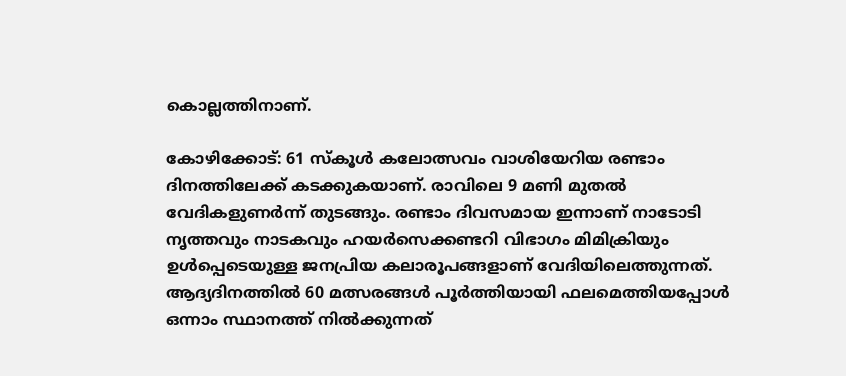കൊല്ലത്തിനാണ്.

കോഴിക്കോട്: 61 സ്കൂൾ കലോത്സവം വാശിയേറിയ രണ്ടാം ദിനത്തിലേക്ക് കടക്കുകയാണ്. രാവിലെ 9 മണി മുതൽ വേദികളുണർന്ന് തുടങ്ങും. രണ്ടാം ദിവസമായ ഇന്നാണ് നാടോടി നൃത്തവും നാടകവും ഹയർസെക്കണ്ടറി വിഭാഗം മിമിക്രിയും ഉൾപ്പെടെയുള്ള ജനപ്രിയ കലാരൂപങ്ങളാണ് വേദിയിലെത്തുന്നത്. ആദ്യദിനത്തിൽ 60 മത്സരങ്ങൾ പൂർത്തിയായി ഫലമെത്തിയപ്പോൾ ഒന്നാം സ്ഥാനത്ത് നിൽക്കുന്നത്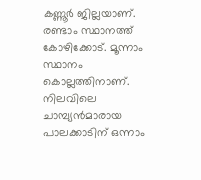കണ്ണൂർ ജില്ലയാണ്. രണ്ടാം സ്ഥാനത്ത് കോഴിക്കോട്. മൂന്നാം സ്ഥാനം കൊല്ലത്തിനാണ്. നിലവിലെ ചാമ്പ്യൻമാരായ പാലക്കാടിന് ഒന്നാം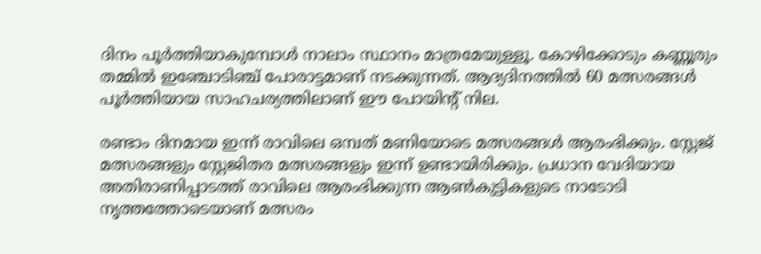ദിനം പൂര്‍ത്തിയാകുമ്പോള്‍ നാലാം സ്ഥാനം മാത്രമേയുള്ളൂ. കോഴിക്കോടും കണ്ണൂരും തമ്മിൽ ഇഞ്ചോടിഞ്ച് പോരാട്ടമാണ് നടക്കുന്നത്. ആദ്യദിനത്തിൽ 60 മത്സരങ്ങൾ പൂർത്തിയായ സാഹചര്യത്തിലാണ് ഈ പോയിന്‍റ് നില.

രണ്ടാം ദിനമായ ഇന്ന് രാവിലെ ഒമ്പത് മണിയോടെ മത്സരങ്ങൾ ആരംഭിക്കും. സ്റ്റേജ് മത്സരങ്ങളും സ്റ്റേജിതര മത്സരങ്ങളും ഇന്ന് ഉണ്ടായിരിക്കും. പ്രധാന വേദിയായ അതിരാണിപ്പാടത്ത് രാവിലെ ആരംഭിക്കുന്ന ആൺകുട്ടികളുടെ നാടോടി നൃത്തത്തോടെയാണ് മത്സരം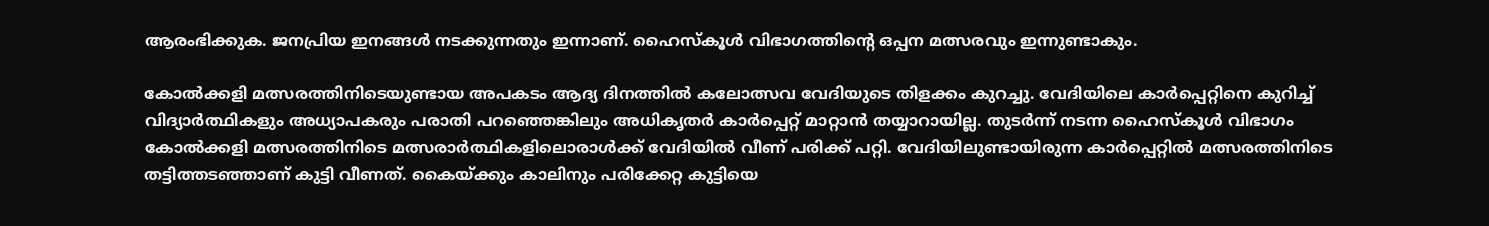ആരംഭിക്കുക. ജനപ്രിയ ഇനങ്ങൾ നടക്കുന്നതും ഇന്നാണ്. ഹൈസ്കൂൾ വിഭാഗത്തിന്‍റെ ഒപ്പന മത്സരവും ഇന്നുണ്ടാകും.

കോൽക്കളി മത്സരത്തിനിടെയുണ്ടായ അപകടം ആദ്യ ദിനത്തിൽ കലോത്സവ വേദിയുടെ തിളക്കം കുറച്ചു. വേദിയിലെ കാര്‍പ്പെറ്റിനെ കുറിച്ച് വിദ്യാര്‍ത്ഥികളും അധ്യാപകരും പരാതി പറഞ്ഞെങ്കിലും അധികൃതര്‍ കാര്‍പ്പെറ്റ് മാറ്റാന്‍ തയ്യാറായില്ല. തുടര്‍ന്ന് നടന്ന ഹൈസ്കൂൾ വിഭാഗം കോൽക്കളി മത്സരത്തിനിടെ മത്സരാർത്ഥികളിലൊരാൾക്ക് വേദിയിൽ വീണ് പരിക്ക് പറ്റി. വേദിയിലുണ്ടായിരുന്ന കാര്‍പ്പെറ്റില്‍ മത്സരത്തിനിടെ തട്ടിത്തടഞ്ഞാണ് കുട്ടി വീണത്. കൈയ്ക്കും കാലിനും പരിക്കേറ്റ കുട്ടിയെ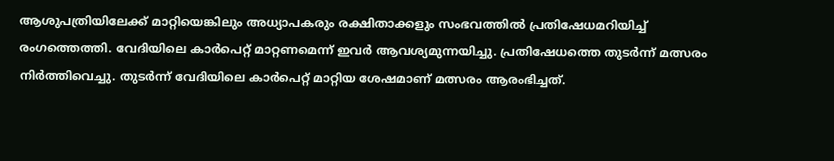ആശുപത്രിയിലേക്ക് മാറ്റിയെങ്കിലും അധ്യാപകരും രക്ഷിതാക്കളും സംഭവത്തിൽ പ്രതിഷേധമറിയിച്ച് രംഗത്തെത്തി. വേദിയിലെ കാർപെറ്റ് മാറ്റണമെന്ന് ഇവര്‍ ആവശ്യമുന്നയിച്ചു. പ്രതിഷേധത്തെ തുടർന്ന് മത്സരം നിർത്തിവെച്ചു. തുടര്‍ന്ന് വേദിയിലെ കാർപെറ്റ് മാറ്റിയ ശേഷമാണ് മത്സരം ആരംഭിച്ചത്.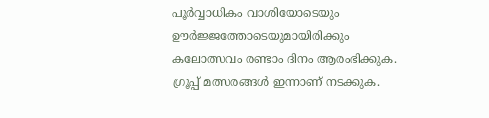പൂർവ്വാധികം വാശിയോടെയും ഊർജ്ജത്തോടെയുമായിരിക്കും കലോത്സവം രണ്ടാം ദിനം ആരംഭിക്കുക. ഗ്രൂപ്പ് മത്സരങ്ങൾ ഇന്നാണ് നടക്കുക.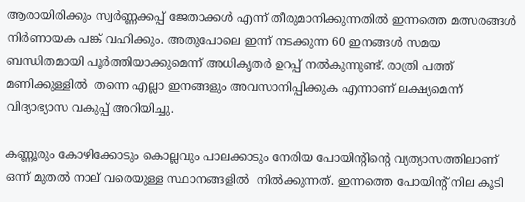ആരായിരിക്കും സ്വർണ്ണക്കപ്പ് ജേതാക്കൾ എന്ന് തീരുമാനിക്കുന്നതിൽ ഇന്നത്തെ മത്സരങ്ങൾ നിർണായക പങ്ക് വഹിക്കും. അതുപോലെ ഇന്ന് നടക്കുന്ന 60 ഇനങ്ങൾ സമയ ബന്ധിതമായി പൂർത്തിയാക്കുമെന്ന് അധികൃതർ ഉറപ്പ് നൽകുന്നുണ്ട്. രാത്രി പത്ത് മണിക്കുള്ളിൽ  തന്നെ എല്ലാ ഇനങ്ങളും അവസാനിപ്പിക്കുക എന്നാണ് ലക്ഷ്യമെന്ന് വിദ്യാഭ്യാസ വകുപ്പ് അറിയിച്ചു.

കണ്ണൂരും കോഴിക്കോടും കൊല്ലവും പാലക്കാടും നേരിയ പോയിന്‍റിന്‍റെ വ്യത്യാസത്തിലാണ് ഒന്ന് മുതൽ നാല് വരെയുള്ള സ്ഥാനങ്ങളിൽ  നിൽക്കുന്നത്. ഇന്നത്തെ പോയിന്‍റ് നില കൂടി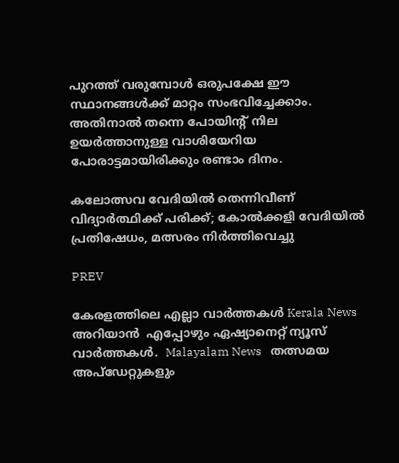പുറത്ത് വരുമ്പോൾ ഒരുപക്ഷേ ഈ സ്ഥാനങ്ങൾക്ക് മാറ്റം സംഭവിച്ചേക്കാം. അതിനാൽ തന്നെ പോയിന്‍റ് നില ഉയർത്താനുള്ള വാശിയേറിയ പോരാട്ടമായിരിക്കും രണ്ടാം ദിനം.

കലോത്സവ വേദിയിൽ തെന്നിവീണ് വിദ്യാർത്ഥിക്ക് പരിക്ക്; കോൽക്കളി വേദിയിൽ പ്രതിഷേധം, മത്സരം നിർത്തിവെച്ചു

PREV

കേരളത്തിലെ എല്ലാ വാർത്തകൾ Kerala News അറിയാൻ  എപ്പോഴും ഏഷ്യാനെറ്റ് ന്യൂസ് വാർത്തകൾ.  Malayalam News   തത്സമയ അപ്‌ഡേറ്റുകളും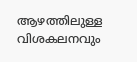ആഴത്തിലുള്ള വിശകലനവും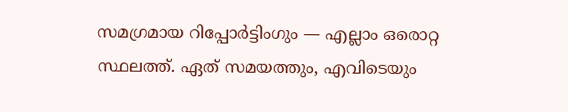സമഗ്രമായ റിപ്പോർട്ടിംഗും — എല്ലാം ഒരൊറ്റ സ്ഥലത്ത്. ഏത് സമയത്തും, എവിടെയും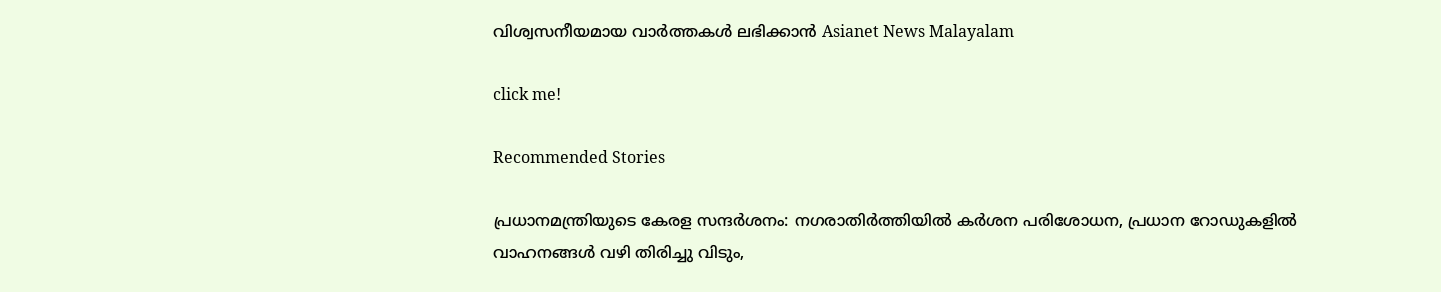വിശ്വസനീയമായ വാർത്തകൾ ലഭിക്കാൻ Asianet News Malayalam

click me!

Recommended Stories

പ്രധാനമന്ത്രിയുടെ കേരള സന്ദ‍‌ർശനം: നഗരാതിർത്തിയിൽ ക‍ർശന പരിശോധന, പ്രധാന റോഡുകളിൽ വാഹനങ്ങൾ വഴി തിരിച്ചു വിടും,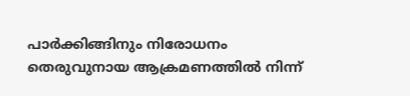പാ‍‌ർക്കിങ്ങിനും നിരോധനം
തെരുവുനായ ആക്രമണത്തിൽ നിന്ന്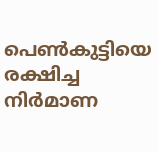പെണ്‍കുട്ടിയെ രക്ഷിച്ച നിര്‍മാണ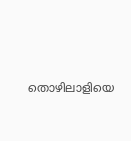തൊഴിലാളിയെ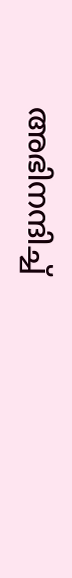അഭിനന്ദിച്ച്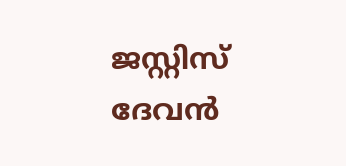ജസ്റ്റിസ് ദേവൻ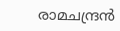രാമചന്ദ്രൻ